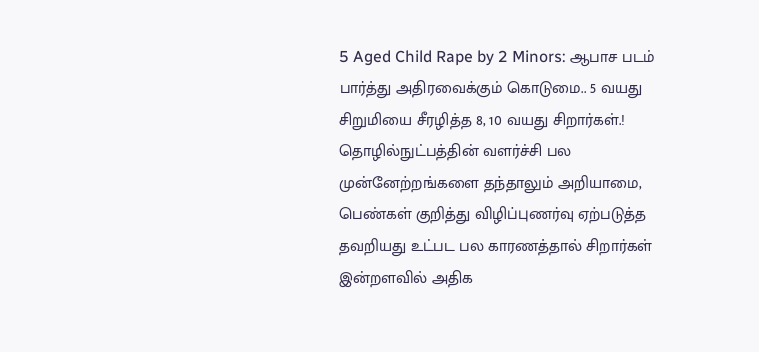5 Aged Child Rape by 2 Minors: ஆபாச படம் பார்த்து அதிரவைக்கும் கொடுமை.. 5 வயது சிறுமியை சீரழித்த 8, 10 வயது சிறார்கள்.!
தொழில்நுட்பத்தின் வளர்ச்சி பல முன்னேற்றங்களை தந்தாலும் அறியாமை, பெண்கள் குறித்து விழிப்புணர்வு ஏற்படுத்த தவறியது உட்பட பல காரணத்தால் சிறார்கள் இன்றளவில் அதிக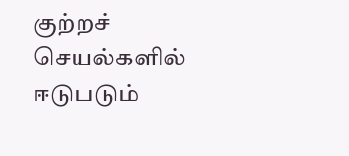குற்றச் செயல்களில் ஈடுபடும்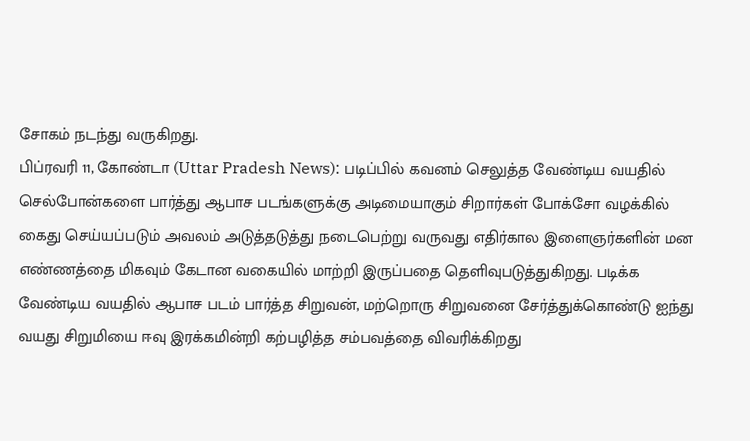சோகம் நடந்து வருகிறது.
பிப்ரவரி 11, கோண்டா (Uttar Pradesh News): படிப்பில் கவனம் செலுத்த வேண்டிய வயதில் செல்போன்களை பார்த்து ஆபாச படங்களுக்கு அடிமையாகும் சிறார்கள் போக்சோ வழக்கில் கைது செய்யப்படும் அவலம் அடுத்தடுத்து நடைபெற்று வருவது எதிர்கால இளைஞர்களின் மன எண்ணத்தை மிகவும் கேடான வகையில் மாற்றி இருப்பதை தெளிவுபடுத்துகிறது. படிக்க வேண்டிய வயதில் ஆபாச படம் பார்த்த சிறுவன், மற்றொரு சிறுவனை சேர்த்துக்கொண்டு ஐந்து வயது சிறுமியை ஈவு இரக்கமின்றி கற்பழித்த சம்பவத்தை விவரிக்கிறது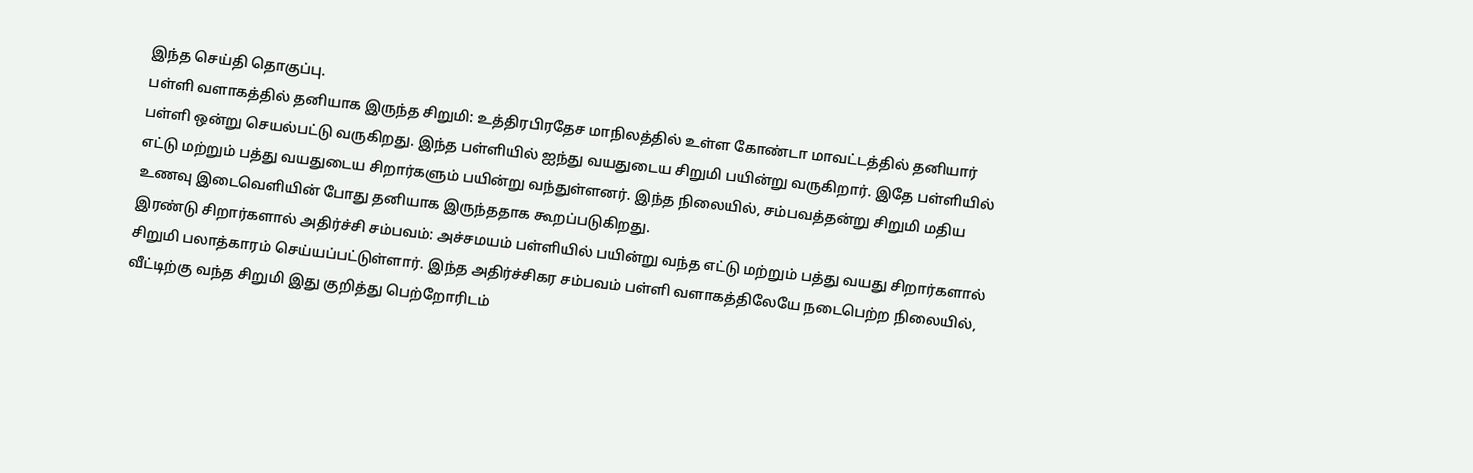இந்த செய்தி தொகுப்பு.
பள்ளி வளாகத்தில் தனியாக இருந்த சிறுமி: உத்திரபிரதேச மாநிலத்தில் உள்ள கோண்டா மாவட்டத்தில் தனியார் பள்ளி ஒன்று செயல்பட்டு வருகிறது. இந்த பள்ளியில் ஐந்து வயதுடைய சிறுமி பயின்று வருகிறார். இதே பள்ளியில் எட்டு மற்றும் பத்து வயதுடைய சிறார்களும் பயின்று வந்துள்ளனர். இந்த நிலையில், சம்பவத்தன்று சிறுமி மதிய உணவு இடைவெளியின் போது தனியாக இருந்ததாக கூறப்படுகிறது.
இரண்டு சிறார்களால் அதிர்ச்சி சம்பவம்: அச்சமயம் பள்ளியில் பயின்று வந்த எட்டு மற்றும் பத்து வயது சிறார்களால் சிறுமி பலாத்காரம் செய்யப்பட்டுள்ளார். இந்த அதிர்ச்சிகர சம்பவம் பள்ளி வளாகத்திலேயே நடைபெற்ற நிலையில், வீட்டிற்கு வந்த சிறுமி இது குறித்து பெற்றோரிடம்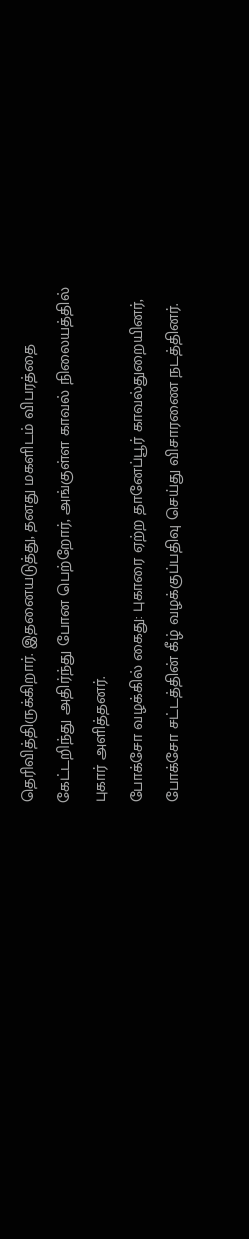தெரிவித்திருக்கிறார். இதனையடுத்து, தனது மகளிடம் விபரத்தை கேட்டறிந்து அதிர்ந்து போன பெற்றோர், அங்குள்ள காவல் நிலையத்தில் புகார் அளித்தனர்.
போக்சோ வழக்கில் கைது: புகாரை ஏற்ற தானேப்பூர் காவல்துறையினர், போக்சோ சட்டத்தின் கீழ் வழக்குப்பதிவு செய்து விசாரணை நடத்தினர்.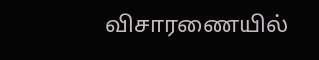விசாரணையில்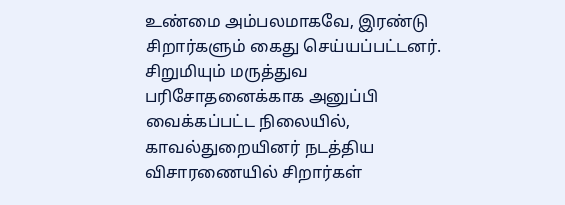உண்மை அம்பலமாகவே, இரண்டு சிறார்களும் கைது செய்யப்பட்டனர். சிறுமியும் மருத்துவ பரிசோதனைக்காக அனுப்பி வைக்கப்பட்ட நிலையில், காவல்துறையினர் நடத்திய விசாரணையில் சிறார்கள்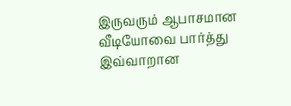இருவரும் ஆபாசமான வீடியோவை பார்த்து இவ்வாறான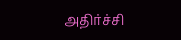அதிர்ச்சி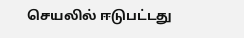செயலில் ஈடுபட்டது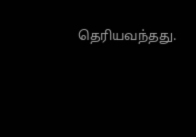தெரியவந்தது.